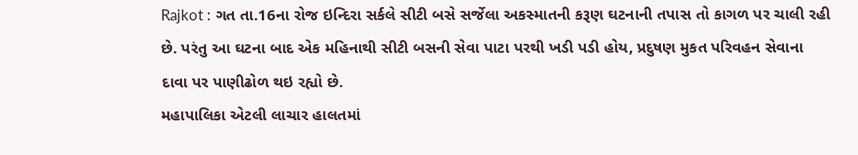Rajkot : ગત તા.16ના રોજ ઇન્દિરા સર્કલે સીટી બસે સર્જેલા અકસ્માતની કરૂણ ઘટનાની તપાસ તો કાગળ પર ચાલી રહી છે. પરંતુ આ ઘટના બાદ એક મહિનાથી સીટી બસની સેવા પાટા પરથી ખડી પડી હોય, પ્રદુષણ મુકત પરિવહન સેવાના દાવા પર પાણીઢોળ થઇ રહ્યો છે.
મહાપાલિકા એટલી લાચાર હાલતમાં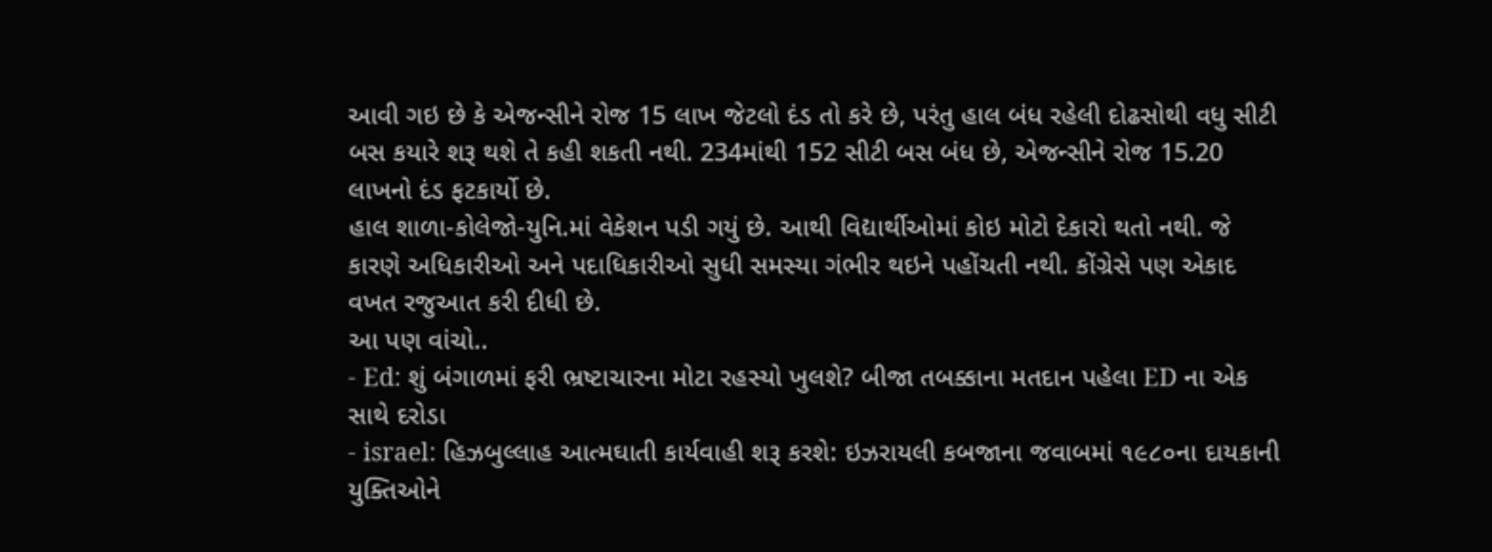આવી ગઇ છે કે એજન્સીને રોજ 15 લાખ જેટલો દંડ તો કરે છે, પરંતુ હાલ બંધ રહેલી દોઢસોથી વધુ સીટી બસ કયારે શરૂ થશે તે કહી શકતી નથી. 234માંથી 152 સીટી બસ બંધ છે, એજન્સીને રોજ 15.20 લાખનો દંડ ફટકાર્યો છે.
હાલ શાળા-કોલેજો-યુનિ.માં વેકેશન પડી ગયું છે. આથી વિદ્યાર્થીઓમાં કોઇ મોટો દેકારો થતો નથી. જે કારણે અધિકારીઓ અને પદાધિકારીઓ સુધી સમસ્યા ગંભીર થઇને પહોંચતી નથી. કોંગ્રેસે પણ એકાદ વખત રજુઆત કરી દીધી છે.
આ પણ વાંચો..
- Ed: શું બંગાળમાં ફરી ભ્રષ્ટાચારના મોટા રહસ્યો ખુલશે? બીજા તબક્કાના મતદાન પહેલા ED ના એક સાથે દરોડા
- israel: હિઝબુલ્લાહ આત્મઘાતી કાર્યવાહી શરૂ કરશે: ઇઝરાયલી કબજાના જવાબમાં ૧૯૮૦ના દાયકાની યુક્તિઓને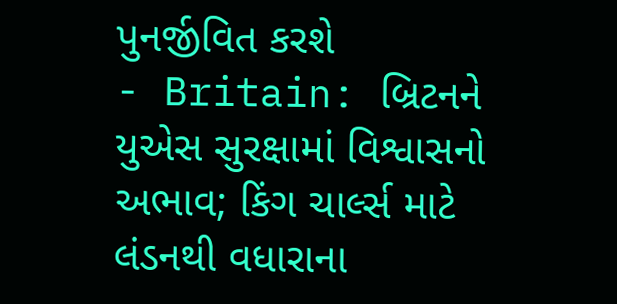પુનર્જીવિત કરશે
- Britain: બ્રિટનને યુએસ સુરક્ષામાં વિશ્વાસનો અભાવ; કિંગ ચાર્લ્સ માટે લંડનથી વધારાના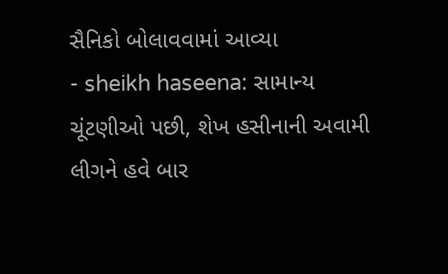સૈનિકો બોલાવવામાં આવ્યા
- sheikh haseena: સામાન્ય ચૂંટણીઓ પછી, શેખ હસીનાની અવામી લીગને હવે બાર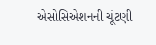એસોસિએશનની ચૂંટણી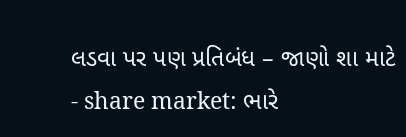લડવા પર પણ પ્રતિબંધ – જાણો શા માટે
- share market: ભારે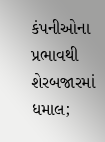કંપનીઓના પ્રભાવથી શેરબજારમાં ધમાલ;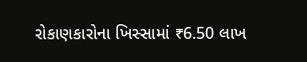રોકાણકારોના ખિસ્સામાં ₹6.50 લાખ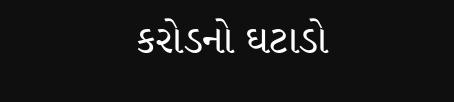કરોડનો ઘટાડો